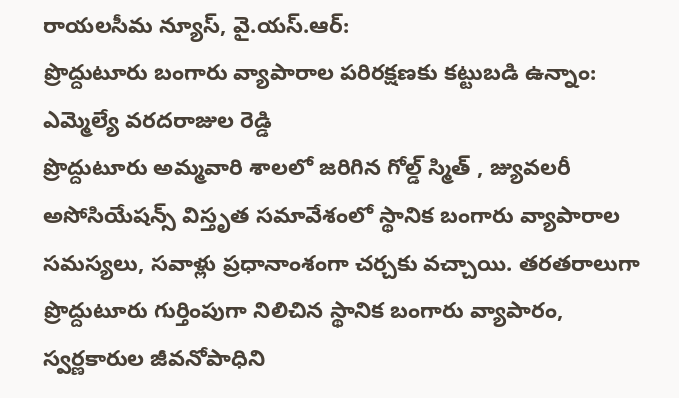రాయలసీమ న్యూస్, వై.యస్.ఆర్:
ప్రొద్దుటూరు బంగారు వ్యాపారాల పరిరక్షణకు కట్టుబడి ఉన్నాం: ఎమ్మెల్యే వరదరాజుల రెడ్డి
ప్రొద్దుటూరు అమ్మవారి శాలలో జరిగిన గోల్డ్ స్మిత్ , జ్యువలరీ అసోసియేషన్స్ విస్తృత సమావేశంలో స్థానిక బంగారు వ్యాపారాల సమస్యలు, సవాళ్లు ప్రధానాంశంగా చర్చకు వచ్చాయి. తరతరాలుగా ప్రొద్దుటూరు గుర్తింపుగా నిలిచిన స్థానిక బంగారు వ్యాపారం, స్వర్ణకారుల జీవనోపాధిని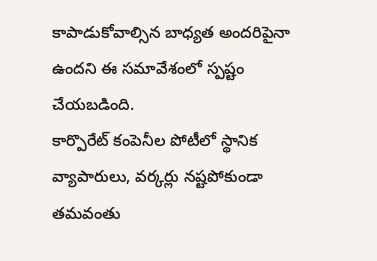కాపాడుకోవాల్సిన బాధ్యత అందరిపైనా ఉందని ఈ సమావేశంలో స్పష్టం చేయబడింది.
కార్పొరేట్ కంపెనీల పోటీలో స్థానిక వ్యాపారులు, వర్కర్లు నష్టపోకుండా తమవంతు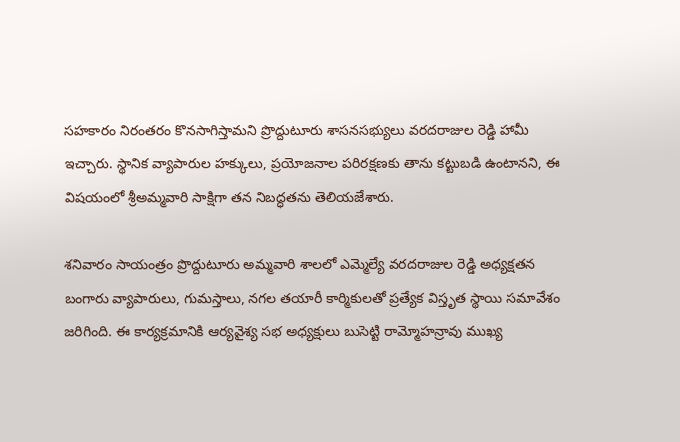సహకారం నిరంతరం కొనసాగిస్తామని ప్రొద్దుటూరు శాసనసభ్యులు వరదరాజుల రెడ్డి హామీ ఇచ్చారు. స్థానిక వ్యాపారుల హక్కులు, ప్రయోజనాల పరిరక్షణకు తాను కట్టుబడి ఉంటానని, ఈ విషయంలో శ్రీఅమ్మవారి సాక్షిగా తన నిబద్ధతను తెలియజేశారు.

శనివారం సాయంత్రం ప్రొద్దుటూరు అమ్మవారి శాలలో ఎమ్మెల్యే వరదరాజుల రెడ్డి అధ్యక్షతన బంగారు వ్యాపారులు, గుమస్తాలు, నగల తయారీ కార్మికులతో ప్రత్యేక విస్తృత స్థాయి సమావేశం జరిగింది. ఈ కార్యక్రమానికి ఆర్యవైశ్య సభ అధ్యక్షులు బుసెట్టి రామ్మోహన్రావు ముఖ్య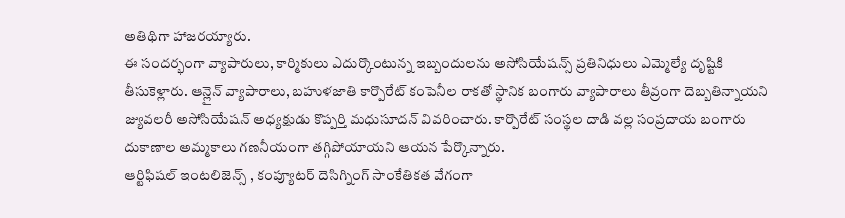అతిథిగా హాజరయ్యారు.
ఈ సందర్భంగా వ్యాపారులు, కార్మికులు ఎదుర్కొంటున్న ఇబ్బందులను అసోసియేషన్స్ ప్రతినిధులు ఎమ్మెల్యే దృష్టికి తీసుకెళ్లారు. ఆన్లైన్ వ్యాపారాలు, బహుళజాతి కార్పొరేట్ కంపెనీల రాకతో స్థానిక బంగారు వ్యాపారాలు తీవ్రంగా దెబ్బతిన్నాయని జ్యువలరీ అసోసియేషన్ అధ్యక్షుడు కొప్పర్తి మధుసూదన్ వివరించారు. కార్పొరేట్ సంస్థల దాడి వల్ల సంప్రదాయ బంగారు దుకాణాల అమ్మకాలు గణనీయంగా తగ్గిపోయాయని ఆయన పేర్కొన్నారు.
ఆర్టిఫిషల్ ఇంటలిజెన్స్ , కంప్యూటర్ దెసిగ్నింగ్ సాంకేతికత వేగంగా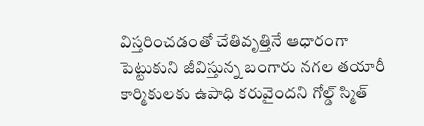విస్తరించడంతో చేతివృత్తినే ఆధారంగా పెట్టుకుని జీవిస్తున్న బంగారు నగల తయారీ కార్మికులకు ఉపాధి కరువైందని గోల్డ్ స్మిత్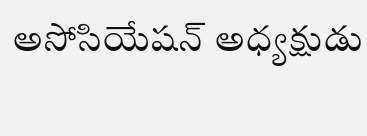అసోసియేషన్ అధ్యక్షుడు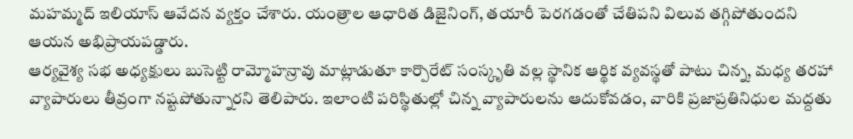మహమ్మద్ ఇలియాస్ ఆవేదన వ్యక్తం చేశారు. యంత్రాల ఆధారిత డిజైనింగ్, తయారీ పెరగడంతో చేతిపని విలువ తగ్గిపోతుందని ఆయన అభిప్రాయపడ్డారు.
ఆర్యవైశ్య సభ అధ్యక్షులు బుసెట్టి రామ్మోహన్రావు మాట్లాడుతూ కార్పొరేట్ సంస్కృతి వల్ల స్థానిక ఆర్థిక వ్యవస్థతో పాటు చిన్న, మధ్య తరహా వ్యాపారులు తీవ్రంగా నష్టపోతున్నారని తెలిపారు. ఇలాంటి పరిస్థితుల్లో చిన్న వ్యాపారులను ఆదుకోవడం, వారికి ప్రజాప్రతినిధుల మద్దతు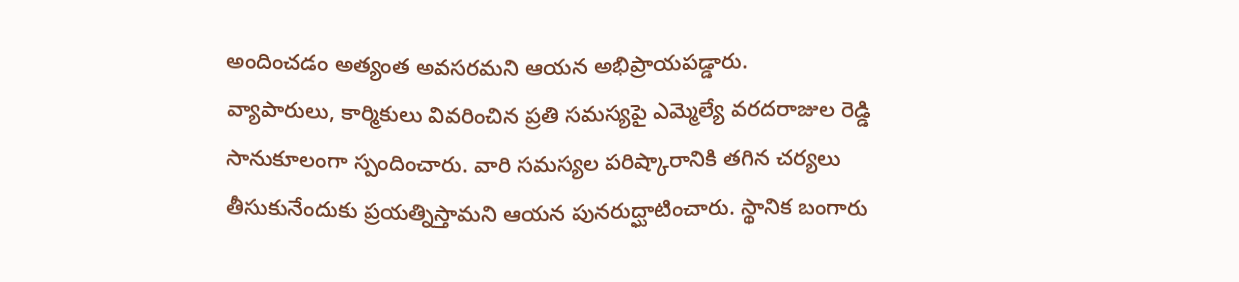అందించడం అత్యంత అవసరమని ఆయన అభిప్రాయపడ్డారు.
వ్యాపారులు, కార్మికులు వివరించిన ప్రతి సమస్యపై ఎమ్మెల్యే వరదరాజుల రెడ్డి సానుకూలంగా స్పందించారు. వారి సమస్యల పరిష్కారానికి తగిన చర్యలు తీసుకునేందుకు ప్రయత్నిస్తామని ఆయన పునరుద్ఘాటించారు. స్థానిక బంగారు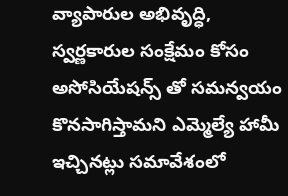వ్యాపారుల అభివృద్ధి, స్వర్ణకారుల సంక్షేమం కోసం అసోసియేషన్స్ తో సమన్వయం కొనసాగిస్తామని ఎమ్మెల్యే హామీ ఇచ్చినట్లు సమావేశంలో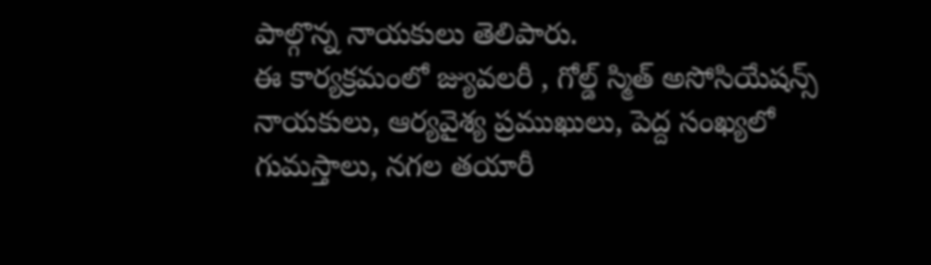పాల్గొన్న నాయకులు తెలిపారు.
ఈ కార్యక్రమంలో జ్యువలరీ , గోల్డ్ స్మిత్ అసోసియేషన్స్ నాయకులు, ఆర్యవైశ్య ప్రముఖులు, పెద్ద సంఖ్యలో గుమస్తాలు, నగల తయారీ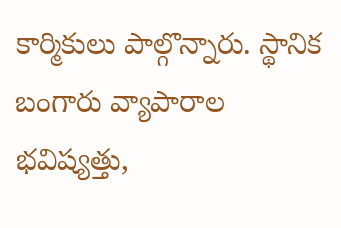కార్మికులు పాల్గొన్నారు. స్థానిక బంగారు వ్యాపారాల భవిష్యత్తు,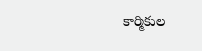కార్మికుల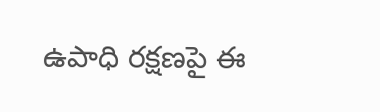ఉపాధి రక్షణపై ఈ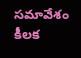సమావేశం కీలక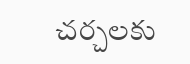చర్చలకు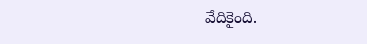వేదికైంది.